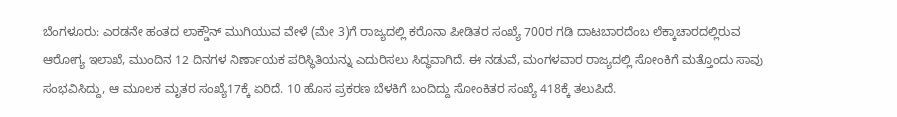ಬೆಂಗಳೂರು: ಎರಡನೇ ಹಂತದ ಲಾಕ್ಡೌನ್ ಮುಗಿಯುವ ವೇಳೆ (ಮೇ 3)ಗೆ ರಾಜ್ಯದಲ್ಲಿ ಕರೊನಾ ಪೀಡಿತರ ಸಂಖ್ಯೆ 700ರ ಗಡಿ ದಾಟಬಾರದೆಂಬ ಲೆಕ್ಕಾಚಾರದಲ್ಲಿರುವ ಆರೋಗ್ಯ ಇಲಾಖೆ, ಮುಂದಿನ 12 ದಿನಗಳ ನಿರ್ಣಾಯಕ ಪರಿಸ್ಥಿತಿಯನ್ನು ಎದುರಿಸಲು ಸಿದ್ಧವಾಗಿದೆ. ಈ ನಡುವೆ, ಮಂಗಳವಾರ ರಾಜ್ಯದಲ್ಲಿ ಸೋಂಕಿಗೆ ಮತ್ತೊಂದು ಸಾವು ಸಂಭವಿಸಿದ್ದು, ಆ ಮೂಲಕ ಮೃತರ ಸಂಖ್ಯೆ17ಕ್ಕೆ ಏರಿದೆ. 10 ಹೊಸ ಪ್ರಕರಣ ಬೆಳಕಿಗೆ ಬಂದಿದ್ದು ಸೋಂಕಿತರ ಸಂಖ್ಯೆ 418ಕ್ಕೆ ತಲುಪಿದೆ.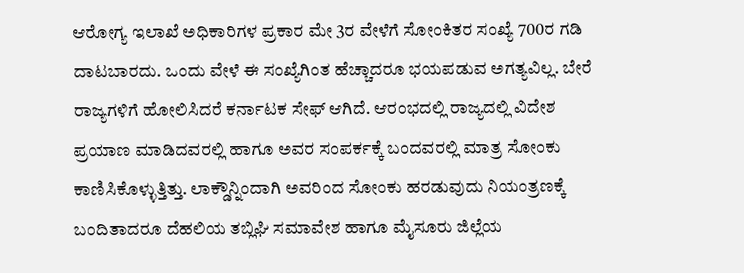ಆರೋಗ್ಯ ಇಲಾಖೆ ಅಧಿಕಾರಿಗಳ ಪ್ರಕಾರ ಮೇ 3ರ ವೇಳೆಗೆ ಸೋಂಕಿತರ ಸಂಖ್ಯೆ 700ರ ಗಡಿ ದಾಟಬಾರದು. ಒಂದು ವೇಳೆ ಈ ಸಂಖ್ಯೆಗಿಂತ ಹೆಚ್ಚಾದರೂ ಭಯಪಡುವ ಅಗತ್ಯವಿಲ್ಲ. ಬೇರೆ ರಾಜ್ಯಗಳಿಗೆ ಹೋಲಿಸಿದರೆ ಕರ್ನಾಟಕ ಸೇಫ್ ಆಗಿದೆ. ಆರಂಭದಲ್ಲಿ ರಾಜ್ಯದಲ್ಲಿ ವಿದೇಶ ಪ್ರಯಾಣ ಮಾಡಿದವರಲ್ಲಿ ಹಾಗೂ ಅವರ ಸಂಪರ್ಕಕ್ಕೆ ಬಂದವರಲ್ಲಿ ಮಾತ್ರ ಸೋಂಕು ಕಾಣಿಸಿಕೊಳ್ಳುತ್ತಿತ್ತು. ಲಾಕ್ಡೌನ್ನಿಂದಾಗಿ ಅವರಿಂದ ಸೋಂಕು ಹರಡುವುದು ನಿಯಂತ್ರಣಕ್ಕೆ ಬಂದಿತಾದರೂ ದೆಹಲಿಯ ತಬ್ಲಿಘಿ ಸಮಾವೇಶ ಹಾಗೂ ಮೈಸೂರು ಜಿಲ್ಲೆಯ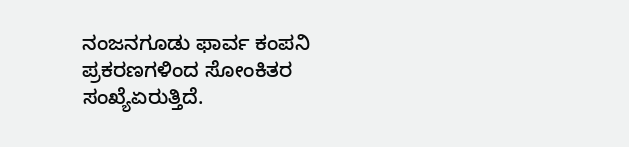ನಂಜನಗೂಡು ಫಾರ್ವ ಕಂಪನಿ ಪ್ರಕರಣಗಳಿಂದ ಸೋಂಕಿತರ ಸಂಖ್ಯೆಏರುತ್ತಿದೆ.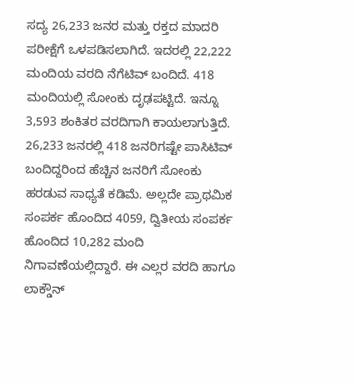ಸದ್ಯ 26,233 ಜನರ ಮತ್ತು ರಕ್ತದ ಮಾದರಿ ಪರೀಕ್ಷೆಗೆ ಒಳಪಡಿಸಲಾಗಿದೆ. ಇದರಲ್ಲಿ 22,222 ಮಂದಿಯ ವರದಿ ನೆಗೆಟಿವ್ ಬಂದಿದೆ. 418 ಮಂದಿಯಲ್ಲಿ ಸೋಂಕು ದೃಢಪಟ್ಟಿದೆ. ಇನ್ನೂ 3,593 ಶಂಕಿತರ ವರದಿಗಾಗಿ ಕಾಯಲಾಗುತ್ತಿದೆ.
26,233 ಜನರಲ್ಲಿ 418 ಜನರಿಗಷ್ಟೇ ಪಾಸಿಟಿವ್ ಬಂದಿದ್ದರಿಂದ ಹೆಚ್ಚಿನ ಜನರಿಗೆ ಸೋಂಕು ಹರಡುವ ಸಾಧ್ಯತೆ ಕಡಿಮೆ. ಅಲ್ಲದೇ ಪ್ರಾಥಮಿಕ ಸಂಪರ್ಕ ಹೊಂದಿದ 4059, ದ್ವಿತೀಯ ಸಂಪರ್ಕ ಹೊಂದಿದ 10,282 ಮಂದಿ ನಿಗಾವಣೆಯಲ್ಲಿದ್ದಾರೆ. ಈ ಎಲ್ಲರ ವರದಿ ಹಾಗೂ ಲಾಕ್ಡೌನ್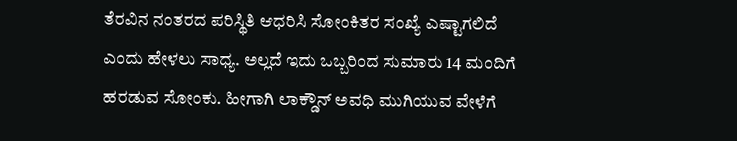ತೆರವಿನ ನಂತರದ ಪರಿಸ್ಥಿತಿ ಆಧರಿಸಿ ಸೋಂಕಿತರ ಸಂಖ್ಯೆ ಎಷ್ಟಾಗಲಿದೆ ಎಂದು ಹೇಳಲು ಸಾಧ್ಯ. ಅಲ್ಲದೆ ಇದು ಒಬ್ಬರಿಂದ ಸುಮಾರು 14 ಮಂದಿಗೆ ಹರಡುವ ಸೋಂಕು. ಹೀಗಾಗಿ ಲಾಕ್ಡೌನ್ ಅವಧಿ ಮುಗಿಯುವ ವೇಳೆಗೆ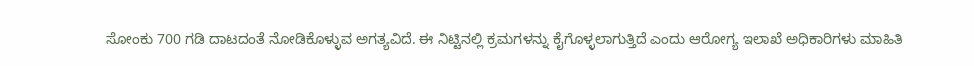ಸೋಂಕು 700 ಗಡಿ ದಾಟದಂತೆ ನೋಡಿಕೊಳ್ಳುವ ಅಗತ್ಯವಿದೆ. ಈ ನಿಟ್ಟಿನಲ್ಲಿ ಕ್ರಮಗಳನ್ನು ಕೈಗೊಳ್ಳಲಾಗುತ್ತಿದೆ ಎಂದು ಆರೋಗ್ಯ ಇಲಾಖೆ ಅಧಿಕಾರಿಗಳು ಮಾಹಿತಿ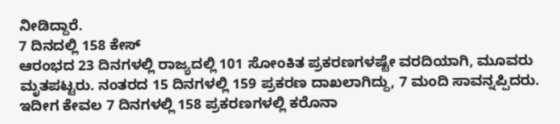ನೀಡಿದ್ದಾರೆ.
7 ದಿನದಲ್ಲಿ 158 ಕೇಸ್
ಆರಂಭದ 23 ದಿನಗಳಲ್ಲಿ ರಾಜ್ಯದಲ್ಲಿ 101 ಸೋಂಕಿತ ಪ್ರಕರಣಗಳಷ್ಟೇ ವರದಿಯಾಗಿ, ಮೂವರು ಮೃತಪಟ್ಟರು. ನಂತರದ 15 ದಿನಗಳಲ್ಲಿ 159 ಪ್ರಕರಣ ದಾಖಲಾಗಿದ್ದು, 7 ಮಂದಿ ಸಾವನ್ನಪ್ಪಿದರು. ಇದೀಗ ಕೇವಲ 7 ದಿನಗಳಲ್ಲಿ 158 ಪ್ರಕರಣಗಳಲ್ಲಿ ಕರೊನಾ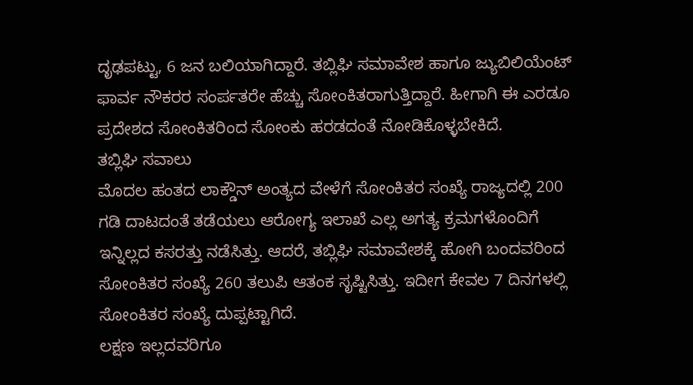ದೃಢಪಟ್ಟು, 6 ಜನ ಬಲಿಯಾಗಿದ್ದಾರೆ. ತಬ್ಲಿಘಿ ಸಮಾವೇಶ ಹಾಗೂ ಜ್ಯುಬಿಲಿಯೆಂಟ್ ಫಾರ್ವ ನೌಕರರ ಸಂರ್ಪತರೇ ಹೆಚ್ಚು ಸೋಂಕಿತರಾಗುತ್ತಿದ್ದಾರೆ. ಹೀಗಾಗಿ ಈ ಎರಡೂ ಪ್ರದೇಶದ ಸೋಂಕಿತರಿಂದ ಸೋಂಕು ಹರಡದಂತೆ ನೋಡಿಕೊಳ್ಳಬೇಕಿದೆ.
ತಬ್ಲಿಘಿ ಸವಾಲು
ಮೊದಲ ಹಂತದ ಲಾಕ್ಡೌನ್ ಅಂತ್ಯದ ವೇಳೆಗೆ ಸೋಂಕಿತರ ಸಂಖ್ಯೆ ರಾಜ್ಯದಲ್ಲಿ 200 ಗಡಿ ದಾಟದಂತೆ ತಡೆಯಲು ಆರೋಗ್ಯ ಇಲಾಖೆ ಎಲ್ಲ ಅಗತ್ಯ ಕ್ರಮಗಳೊಂದಿಗೆ ಇನ್ನಿಲ್ಲದ ಕಸರತ್ತು ನಡೆಸಿತ್ತು. ಆದರೆ, ತಬ್ಲಿಘಿ ಸಮಾವೇಶಕ್ಕೆ ಹೋಗಿ ಬಂದವರಿಂದ ಸೋಂಕಿತರ ಸಂಖ್ಯೆ 260 ತಲುಪಿ ಆತಂಕ ಸೃಷ್ಟಿಸಿತ್ತು. ಇದೀಗ ಕೇವಲ 7 ದಿನಗಳಲ್ಲಿ ಸೋಂಕಿತರ ಸಂಖ್ಯೆ ದುಪ್ಪಟ್ಟಾಗಿದೆ.
ಲಕ್ಷಣ ಇಲ್ಲದವರಿಗೂ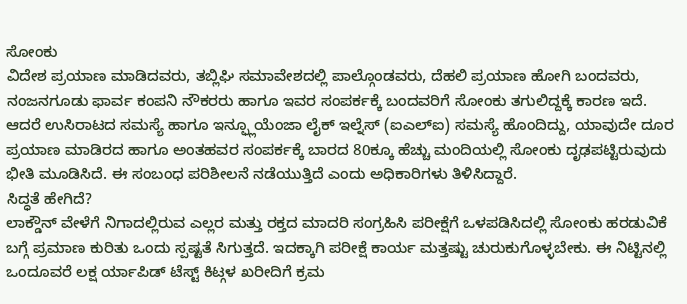ಸೋಂಕು
ವಿದೇಶ ಪ್ರಯಾಣ ಮಾಡಿದವರು, ತಬ್ಲಿಘಿ ಸಮಾವೇಶದಲ್ಲಿ ಪಾಲ್ಗೊಂಡವರು, ದೆಹಲಿ ಪ್ರಯಾಣ ಹೋಗಿ ಬಂದವರು, ನಂಜನಗೂಡು ಫಾರ್ವ ಕಂಪನಿ ನೌಕರರು ಹಾಗೂ ಇವರ ಸಂಪರ್ಕಕ್ಕೆ ಬಂದವರಿಗೆ ಸೋಂಕು ತಗುಲಿದ್ದಕ್ಕೆ ಕಾರಣ ಇದೆ. ಆದರೆ ಉಸಿರಾಟದ ಸಮಸ್ಯೆ ಹಾಗೂ ಇನ್ಫ್ಲೂಯೆಂಜಾ ಲೈಕ್ ಇಲ್ನೆಸ್ (ಐಎಲ್ಐ) ಸಮಸ್ಯೆ ಹೊಂದಿದ್ದು, ಯಾವುದೇ ದೂರ ಪ್ರಯಾಣ ಮಾಡಿರದ ಹಾಗೂ ಅಂತಹವರ ಸಂಪರ್ಕಕ್ಕೆ ಬಾರದ 80ಕ್ಕೂ ಹೆಚ್ಚು ಮಂದಿಯಲ್ಲಿ ಸೋಂಕು ದೃಢಪಟ್ಟಿರುವುದು ಭೀತಿ ಮೂಡಿಸಿದೆ. ಈ ಸಂಬಂಧ ಪರಿಶೀಲನೆ ನಡೆಯುತ್ತಿದೆ ಎಂದು ಅಧಿಕಾರಿಗಳು ತಿಳಿಸಿದ್ದಾರೆ.
ಸಿದ್ಧತೆ ಹೇಗಿದೆ?
ಲಾಕ್ಡೌನ್ ವೇಳೆಗೆ ನಿಗಾದಲ್ಲಿರುವ ಎಲ್ಲರ ಮತ್ತು ರಕ್ತದ ಮಾದರಿ ಸಂಗ್ರಹಿಸಿ ಪರೀಕ್ಷೆಗೆ ಒಳಪಡಿಸಿದಲ್ಲಿ ಸೋಂಕು ಹರಡುವಿಕೆ ಬಗ್ಗೆ ಪ್ರಮಾಣ ಕುರಿತು ಒಂದು ಸ್ಪಷ್ಟತೆ ಸಿಗುತ್ತದೆ. ಇದಕ್ಕಾಗಿ ಪರೀಕ್ಷೆ ಕಾರ್ಯ ಮತ್ತಷ್ಟು ಚುರುಕುಗೊಳ್ಳಬೇಕು. ಈ ನಿಟ್ಟಿನಲ್ಲಿ ಒಂದೂವರೆ ಲಕ್ಷ ರ್ಯಾಪಿಡ್ ಟೆಸ್ಟ್ ಕಿಟ್ಗಳ ಖರೀದಿಗೆ ಕ್ರಮ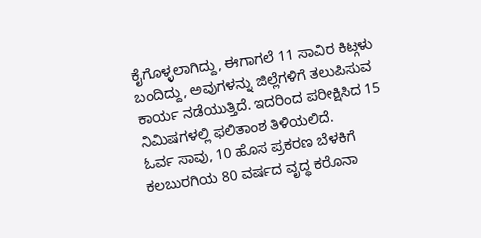ಕೈಗೊಳ್ಳಲಾಗಿದ್ದು, ಈಗಾಗಲೆ 11 ಸಾವಿರ ಕಿಟ್ಗಳು ಬಂದಿದ್ದು, ಅವುಗಳನ್ನು ಜಿಲ್ಲೆಗಳಿಗೆ ತಲುಪಿಸುವ ಕಾರ್ಯ ನಡೆಯುತ್ತಿದೆ. ಇದರಿಂದ ಪರೀಕ್ಷಿಸಿದ 15 ನಿಮಿಷಗಳಲ್ಲಿ ಫಲಿತಾಂಶ ತಿಳಿಯಲಿದೆ.
ಓರ್ವ ಸಾವು, 10 ಹೊಸ ಪ್ರಕರಣ ಬೆಳಕಿಗೆ
ಕಲಬುರಗಿಯ 80 ವರ್ಷದ ವೃದ್ಧ ಕರೊನಾ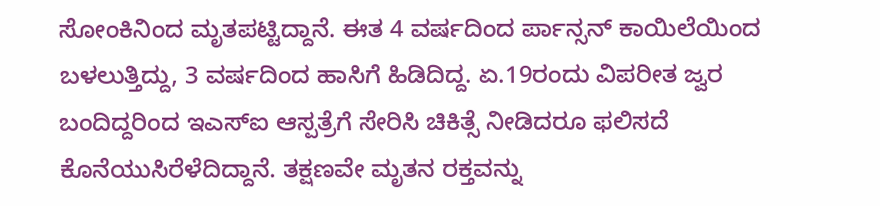ಸೋಂಕಿನಿಂದ ಮೃತಪಟ್ಟಿದ್ದಾನೆ. ಈತ 4 ವರ್ಷದಿಂದ ರ್ಪಾನ್ಸನ್ ಕಾಯಿಲೆಯಿಂದ ಬಳಲುತ್ತಿದ್ದು, 3 ವರ್ಷದಿಂದ ಹಾಸಿಗೆ ಹಿಡಿದಿದ್ದ. ಏ.19ರಂದು ವಿಪರೀತ ಜ್ವರ ಬಂದಿದ್ದರಿಂದ ಇಎಸ್ಐ ಆಸ್ಪತ್ರೆಗೆ ಸೇರಿಸಿ ಚಿಕಿತ್ಸೆ ನೀಡಿದರೂ ಫಲಿಸದೆ ಕೊನೆಯುಸಿರೆಳೆದಿದ್ದಾನೆ. ತಕ್ಷಣವೇ ಮೃತನ ರಕ್ತವನ್ನು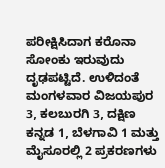ಪರೀಕ್ಷಿಸಿದಾಗ ಕರೊನಾ ಸೋಂಕು ಇರುವುದು ದೃಢಪಟ್ಟಿದೆ. ಉಳಿದಂತೆ ಮಂಗಳವಾರ ವಿಜಯಪುರ 3, ಕಲಬುರಗಿ 3, ದಕ್ಷಿಣ ಕನ್ನಡ 1, ಬೆಳಗಾವಿ 1 ಮತ್ತು ಮೈಸೂರಲ್ಲಿ 2 ಪ್ರಕರಣಗಳು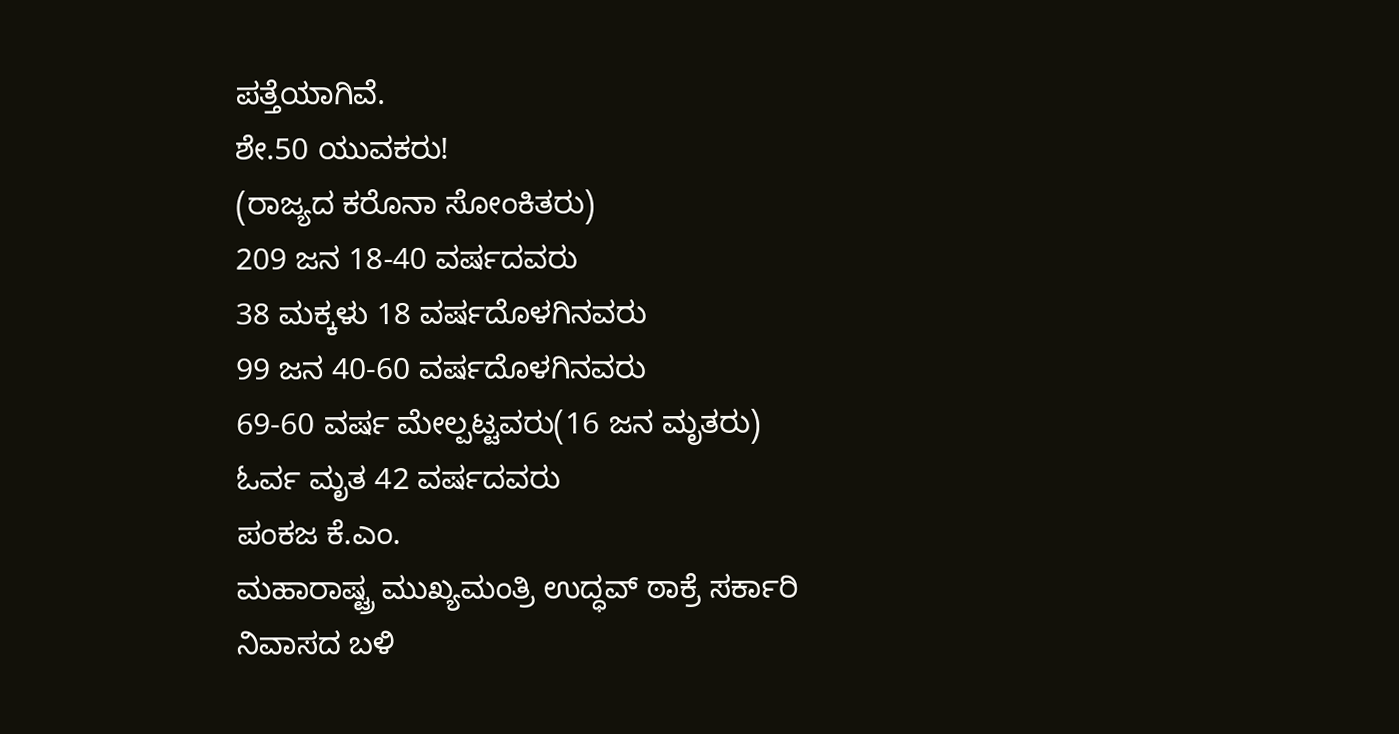ಪತ್ತೆಯಾಗಿವೆ.
ಶೇ.50 ಯುವಕರು!
(ರಾಜ್ಯದ ಕರೊನಾ ಸೋಂಕಿತರು)
209 ಜನ 18-40 ವರ್ಷದವರು
38 ಮಕ್ಕಳು 18 ವರ್ಷದೊಳಗಿನವರು
99 ಜನ 40-60 ವರ್ಷದೊಳಗಿನವರು
69-60 ವರ್ಷ ಮೇಲ್ಪಟ್ಟವರು(16 ಜನ ಮೃತರು)
ಓರ್ವ ಮೃತ 42 ವರ್ಷದವರು
ಪಂಕಜ ಕೆ.ಎಂ.
ಮಹಾರಾಷ್ಟ್ರ ಮುಖ್ಯಮಂತ್ರಿ ಉದ್ಧವ್ ಠಾಕ್ರೆ ಸರ್ಕಾರಿ ನಿವಾಸದ ಬಳಿ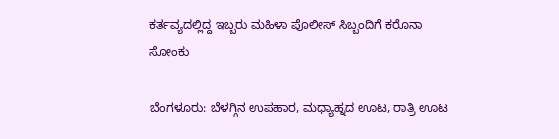ಕರ್ತವ್ಯದಲ್ಲಿದ್ದ ಇಬ್ಬರು ಮಹಿಳಾ ಪೊಲೀಸ್ ಸಿಬ್ಬಂದಿಗೆ ಕರೊನಾ ಸೋಂಕು

ಬೆಂಗಳೂರು: ಬೆಳಗ್ಗಿನ ಉಪಹಾರ, ಮಧ್ಯಾಹ್ನದ ಊಟ, ರಾತ್ರಿ ಊಟ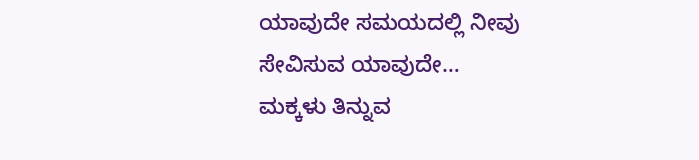ಯಾವುದೇ ಸಮಯದಲ್ಲಿ ನೀವು ಸೇವಿಸುವ ಯಾವುದೇ…
ಮಕ್ಕಳು ತಿನ್ನುವ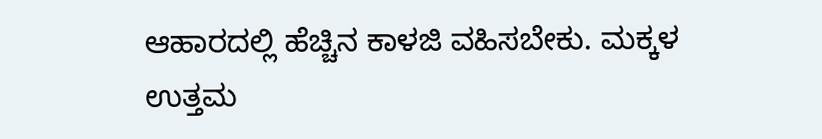ಆಹಾರದಲ್ಲಿ ಹೆಚ್ಚಿನ ಕಾಳಜಿ ವಹಿಸಬೇಕು. ಮಕ್ಕಳ ಉತ್ತಮ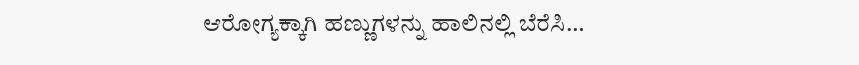ಆರೋಗ್ಯಕ್ಕಾಗಿ ಹಣ್ಣುಗಳನ್ನು ಹಾಲಿನಲ್ಲಿ ಬೆರೆಸಿ…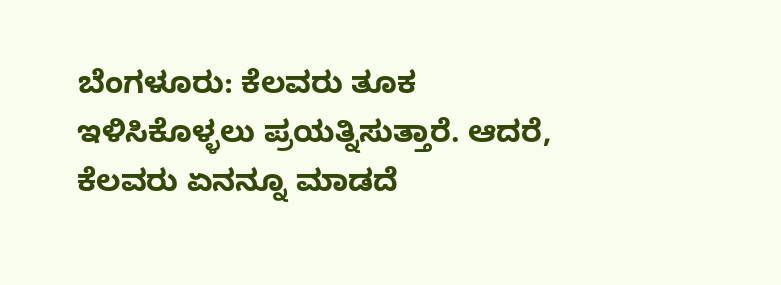ಬೆಂಗಳೂರು: ಕೆಲವರು ತೂಕ ಇಳಿಸಿಕೊಳ್ಳಲು ಪ್ರಯತ್ನಿಸುತ್ತಾರೆ. ಆದರೆ, ಕೆಲವರು ಏನನ್ನೂ ಮಾಡದೆ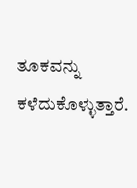ತೂಕವನ್ನು ಕಳೆದುಕೊಳ್ಳುತ್ತಾರೆ.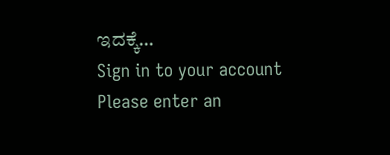ಇದಕ್ಕೆ…
Sign in to your account
Please enter an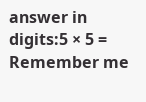answer in digits:5 × 5 =
Remember me